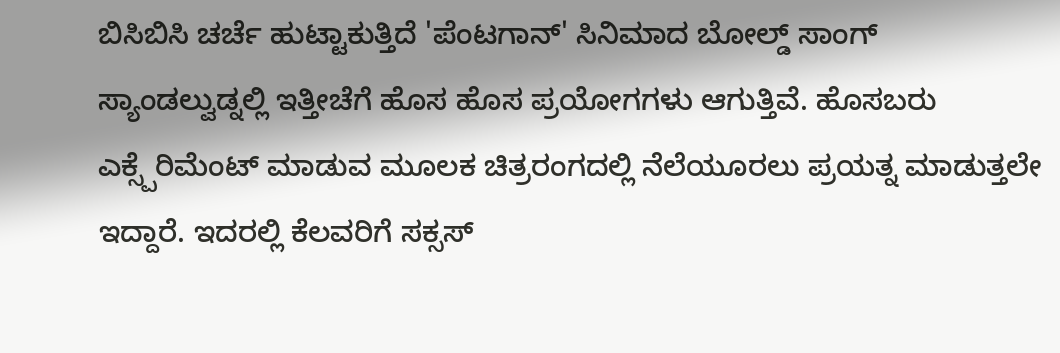ಬಿಸಿಬಿಸಿ ಚರ್ಚೆ ಹುಟ್ಟಾಕುತ್ತಿದೆ 'ಪೆಂಟಗಾನ್' ಸಿನಿಮಾದ ಬೋಲ್ಡ್ ಸಾಂಗ್
ಸ್ಯಾಂಡಲ್ವುಡ್ನಲ್ಲಿ ಇತ್ತೀಚೆಗೆ ಹೊಸ ಹೊಸ ಪ್ರಯೋಗಗಳು ಆಗುತ್ತಿವೆ. ಹೊಸಬರು ಎಕ್ಸ್ಪೆರಿಮೆಂಟ್ ಮಾಡುವ ಮೂಲಕ ಚಿತ್ರರಂಗದಲ್ಲಿ ನೆಲೆಯೂರಲು ಪ್ರಯತ್ನ ಮಾಡುತ್ತಲೇ ಇದ್ದಾರೆ. ಇದರಲ್ಲಿ ಕೆಲವರಿಗೆ ಸಕ್ಸಸ್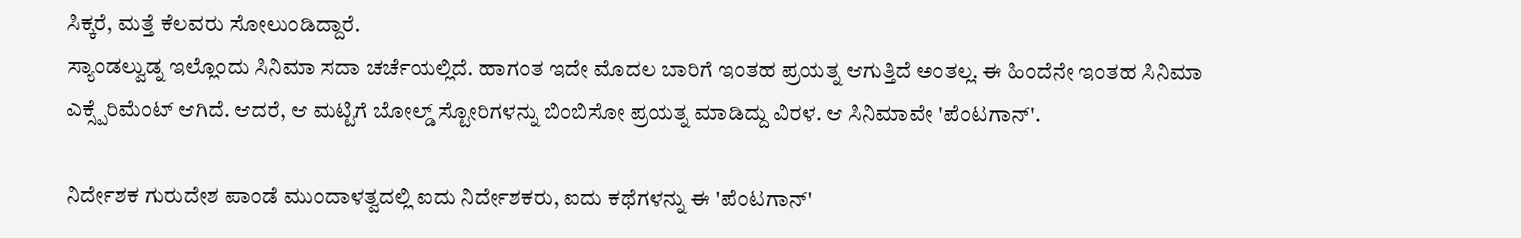ಸಿಕ್ಕರೆ, ಮತ್ತೆ ಕೆಲವರು ಸೋಲುಂಡಿದ್ದಾರೆ.
ಸ್ಯಾಂಡಲ್ವುಡ್ನ ಇಲ್ಲೊಂದು ಸಿನಿಮಾ ಸದಾ ಚರ್ಚೆಯಲ್ಲಿದೆ. ಹಾಗಂತ ಇದೇ ಮೊದಲ ಬಾರಿಗೆ ಇಂತಹ ಪ್ರಯತ್ನ ಆಗುತ್ತಿದೆ ಅಂತಲ್ಲ. ಈ ಹಿಂದೆನೇ ಇಂತಹ ಸಿನಿಮಾ ಎಕ್ಸ್ಪೆರಿಮೆಂಟ್ ಆಗಿದೆ. ಆದರೆ, ಆ ಮಟ್ಟಿಗೆ ಬೋಲ್ಡ್ ಸ್ಟೋರಿಗಳನ್ನು ಬಿಂಬಿಸೋ ಪ್ರಯತ್ನ ಮಾಡಿದ್ದು ವಿರಳ. ಆ ಸಿನಿಮಾವೇ 'ಪೆಂಟಗಾನ್'.

ನಿರ್ದೇಶಕ ಗುರುದೇಶ ಪಾಂಡೆ ಮುಂದಾಳತ್ವದಲ್ಲಿ ಐದು ನಿರ್ದೇಶಕರು, ಐದು ಕಥೆಗಳನ್ನು ಈ 'ಪೆಂಟಗಾನ್'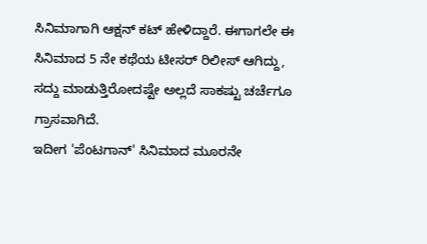ಸಿನಿಮಾಗಾಗಿ ಆಕ್ಷನ್ ಕಟ್ ಹೇಳಿದ್ದಾರೆ. ಈಗಾಗಲೇ ಈ ಸಿನಿಮಾದ 5 ನೇ ಕಥೆಯ ಟೀಸರ್ ರಿಲೀಸ್ ಆಗಿದ್ದು, ಸದ್ದು ಮಾಡುತ್ತಿರೋದಷ್ಟೇ ಅಲ್ಲದೆ ಸಾಕಷ್ಟು ಚರ್ಚೆಗೂ ಗ್ರಾಸವಾಗಿದೆ.
ಇದೀಗ 'ಪೆಂಟಗಾನ್' ಸಿನಿಮಾದ ಮೂರನೇ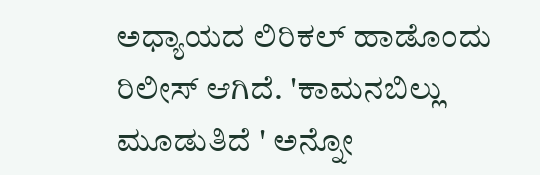ಅಧ್ಯಾಯದ ಲಿರಿಕಲ್ ಹಾಡೊಂದು ರಿಲೀಸ್ ಆಗಿದೆ. 'ಕಾಮನಬಿಲ್ಲು ಮೂಡುತಿದೆ ' ಅನ್ನೋ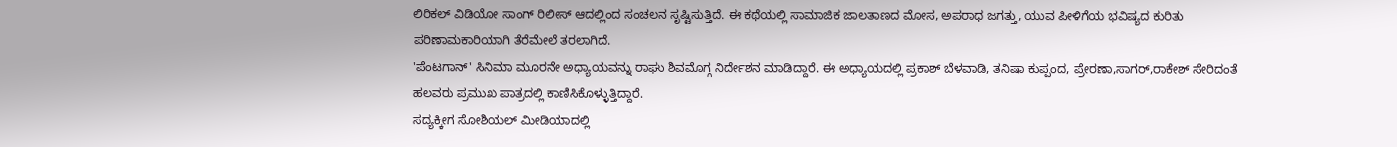ಲಿರಿಕಲ್ ವಿಡಿಯೋ ಸಾಂಗ್ ರಿಲೀಸ್ ಆದಲ್ಲಿಂದ ಸಂಚಲನ ಸೃಷ್ಟಿಸುತ್ತಿದೆ. ಈ ಕಥೆಯಲ್ಲಿ ಸಾಮಾಜಿಕ ಜಾಲತಾಣದ ಮೋಸ, ಅಪರಾಧ ಜಗತ್ತು, ಯುವ ಪೀಳಿಗೆಯ ಭವಿಷ್ಯದ ಕುರಿತು ಪರಿಣಾಮಕಾರಿಯಾಗಿ ತೆರೆಮೇಲೆ ತರಲಾಗಿದೆ.
'ಪೆಂಟಗಾನ್' ಸಿನಿಮಾ ಮೂರನೇ ಅಧ್ಯಾಯವನ್ನು ರಾಘು ಶಿವಮೊಗ್ಗ ನಿರ್ದೇಶನ ಮಾಡಿದ್ದಾರೆ. ಈ ಅಧ್ಯಾಯದಲ್ಲಿ ಪ್ರಕಾಶ್ ಬೆಳವಾಡಿ, ತನಿಷಾ ಕುಪ್ಪಂದ, ಪ್ರೇರಣಾ,ಸಾಗರ್,ರಾಕೇಶ್ ಸೇರಿದಂತೆ ಹಲವರು ಪ್ರಮುಖ ಪಾತ್ರದಲ್ಲಿ ಕಾಣಿಸಿಕೊಳ್ಳುತ್ತಿದ್ದಾರೆ.
ಸದ್ಯಕ್ಕೀಗ ಸೋಶಿಯಲ್ ಮೀಡಿಯಾದಲ್ಲಿ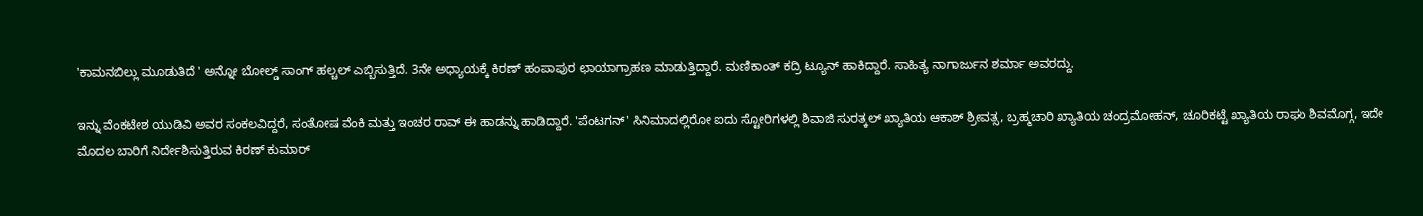'ಕಾಮನಬಿಲ್ಲು ಮೂಡುತಿದೆ ' ಅನ್ನೋ ಬೋಲ್ಡ್ ಸಾಂಗ್ ಹಲ್ಚಲ್ ಎಬ್ಬಿಸುತ್ತಿದೆ. 3ನೇ ಅಧ್ಯಾಯಕ್ಕೆ ಕಿರಣ್ ಹಂಪಾಪುರ ಛಾಯಾಗ್ರಾಹಣ ಮಾಡುತ್ತಿದ್ದಾರೆ. ಮಣಿಕಾಂತ್ ಕದ್ರಿ ಟ್ಯೂನ್ ಹಾಕಿದ್ದಾರೆ. ಸಾಹಿತ್ಯ ನಾಗಾರ್ಜುನ ಶರ್ಮಾ ಅವರದ್ದು.

ಇನ್ನು ವೆಂಕಟೇಶ ಯುಡಿವಿ ಅವರ ಸಂಕಲವಿದ್ದರೆ, ಸಂತೋಷ ವೆಂಕಿ ಮತ್ತು ಇಂಚರ ರಾವ್ ಈ ಹಾಡನ್ನು ಹಾಡಿದ್ದಾರೆ. 'ಪೆಂಟಗನ್' ಸಿನಿಮಾದಲ್ಲಿರೋ ಐದು ಸ್ಟೋರಿಗಳಲ್ಲಿ ಶಿವಾಜಿ ಸುರತ್ಕಲ್ ಖ್ಯಾತಿಯ ಆಕಾಶ್ ಶ್ರೀವತ್ಸ, ಬ್ರಹ್ಮಚಾರಿ ಖ್ಯಾತಿಯ ಚಂದ್ರಮೋಹನ್, ಚೂರಿಕಟ್ಟೆ ಖ್ಯಾತಿಯ ರಾಘು ಶಿವಮೊಗ್ಗ, ಇದೇ ಮೊದಲ ಬಾರಿಗೆ ನಿರ್ದೇಶಿಸುತ್ತಿರುವ ಕಿರಣ್ ಕುಮಾರ್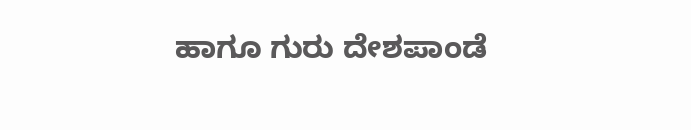ಹಾಗೂ ಗುರು ದೇಶಪಾಂಡೆ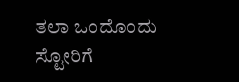ತಲಾ ಒಂದೊಂದು ಸ್ಟೋರಿಗೆ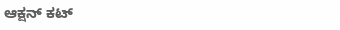ಆಕ್ಷನ್ ಕಟ್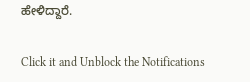ಹೇಳಿದ್ದಾರೆ.


Click it and Unblock the Notifications